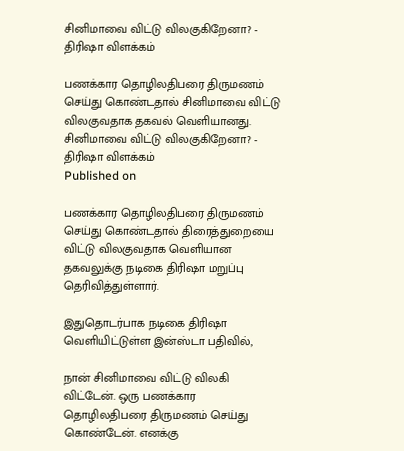சினிமாவை விட்டு விலகுகிறேனா? - திரிஷா விளக்கம்

பணக்கார தொழிலதிபரை திருமணம் செய்து கொண்டதால் சினிமாவை விட்டு விலகுவதாக தகவல் வெளியானது.
சினிமாவை விட்டு விலகுகிறேனா? - திரிஷா விளக்கம்
Published on

பணக்கார தொழிலதிபரை திருமணம் செய்து கொண்டதால் திரைத்துறையை விட்டு விலகுவதாக வெளியான தகவலுக்கு நடிகை திரிஷா மறுப்பு தெரிவித்துள்ளார்.

இதுதொடர்பாக நடிகை திரிஷா வெளியிட்டுள்ள இன்ஸ்டா பதிவில்,

நான் சினிமாவை விட்டு விலகி விட்டேன். ஒரு பணக்கார தொழிலதிபரை திருமணம் செய்து கொண்டேன். எனக்கு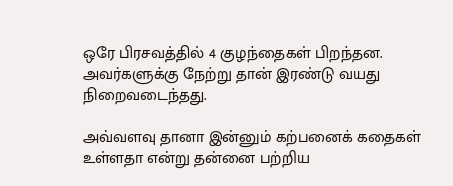ஒரே பிரசவத்தில் 4 குழந்தைகள் பிறந்தன. அவர்களுக்கு நேற்று தான் இரண்டு வயது நிறைவடைந்தது.

அவ்வளவு தானா இன்னும் கற்பனைக் கதைகள் உள்ளதா என்று தன்னை பற்றிய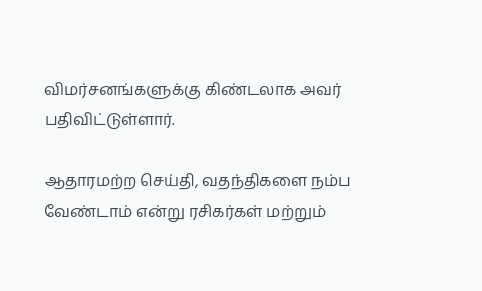விமர்சனங்களுக்கு கிண்டலாக அவர் பதிவிட்டுள்ளார்.

ஆதாரமற்ற செய்தி, வதந்திகளை நம்ப வேண்டாம் என்று ரசிகர்கள் மற்றும்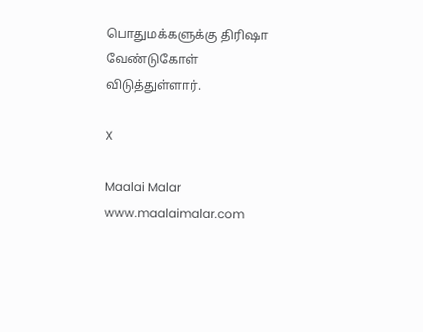பொதுமக்களுக்கு திரிஷா வேண்டுகோள் விடுத்துள்ளார்.

X

Maalai Malar
www.maalaimalar.com